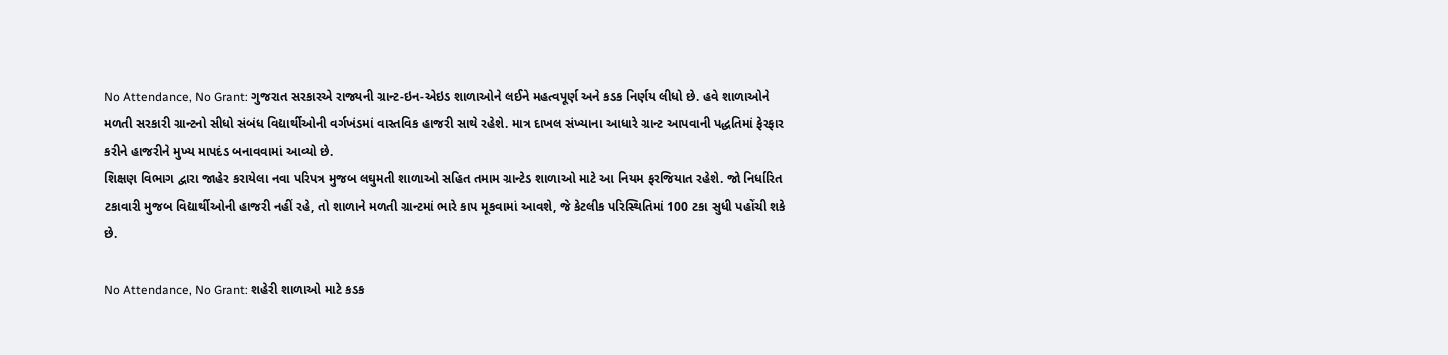No Attendance, No Grant: ગુજરાત સરકારએ રાજ્યની ગ્રાન્ટ-ઇન-એઇડ શાળાઓને લઈને મહત્વપૂર્ણ અને કડક નિર્ણય લીધો છે. હવે શાળાઓને મળતી સરકારી ગ્રાન્ટનો સીધો સંબંધ વિદ્યાર્થીઓની વર્ગખંડમાં વાસ્તવિક હાજરી સાથે રહેશે. માત્ર દાખલ સંખ્યાના આધારે ગ્રાન્ટ આપવાની પદ્ધતિમાં ફેરફાર કરીને હાજરીને મુખ્ય માપદંડ બનાવવામાં આવ્યો છે.
શિક્ષણ વિભાગ દ્વારા જાહેર કરાયેલા નવા પરિપત્ર મુજબ લઘુમતી શાળાઓ સહિત તમામ ગ્રાન્ટેડ શાળાઓ માટે આ નિયમ ફરજિયાત રહેશે. જો નિર્ધારિત ટકાવારી મુજબ વિદ્યાર્થીઓની હાજરી નહીં રહે, તો શાળાને મળતી ગ્રાન્ટમાં ભારે કાપ મૂકવામાં આવશે, જે કેટલીક પરિસ્થિતિમાં 100 ટકા સુધી પહોંચી શકે છે.

No Attendance, No Grant: શહેરી શાળાઓ માટે કડક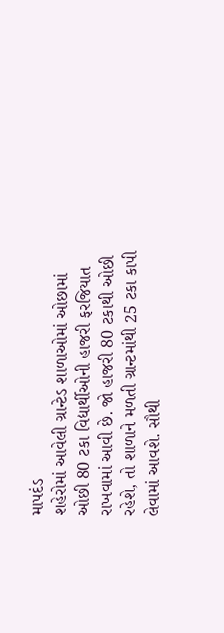માપદંડ
શહેરોમાં આવેલી ગ્રાન્ટેડ શાળાઓમાં ઓછામાં ઓછી 80 ટકા વિદ્યાર્થીઓની હાજરી ફરજિયાત રાખવામાં આવી છે. જો હાજરી 80 ટકાથી ઓછી રહેશે, તો શાળાને મળતી ગ્રાન્ટમાંથી 25 ટકા કાપી લેવામાં આવશે. સૌથી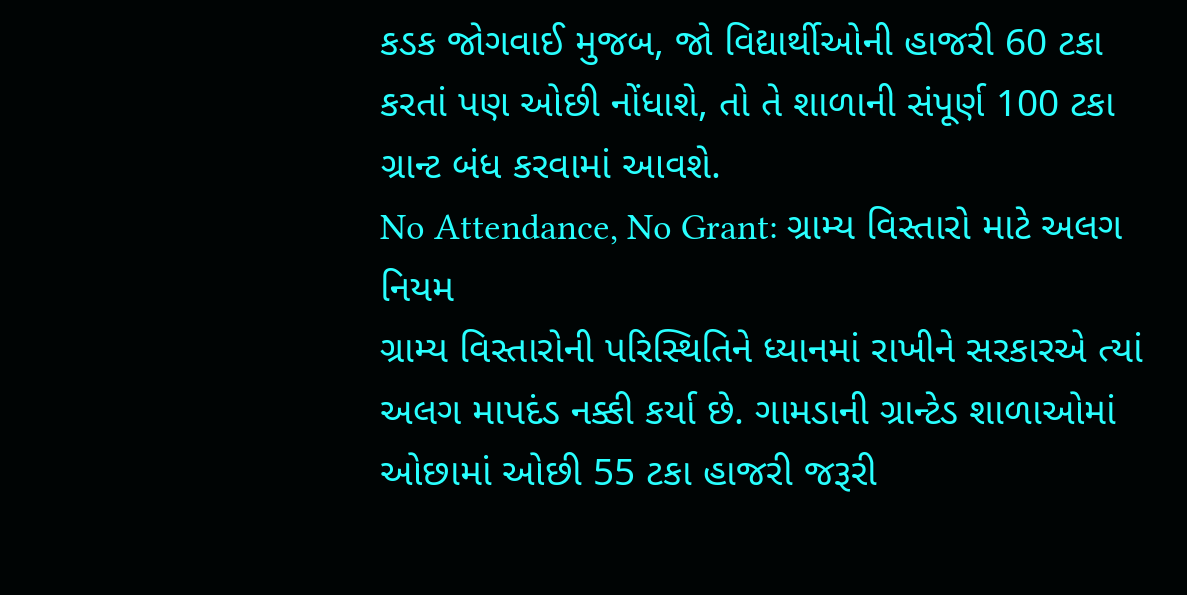કડક જોગવાઈ મુજબ, જો વિદ્યાર્થીઓની હાજરી 60 ટકા કરતાં પણ ઓછી નોંધાશે, તો તે શાળાની સંપૂર્ણ 100 ટકા ગ્રાન્ટ બંધ કરવામાં આવશે.
No Attendance, No Grant: ગ્રામ્ય વિસ્તારો માટે અલગ નિયમ
ગ્રામ્ય વિસ્તારોની પરિસ્થિતિને ધ્યાનમાં રાખીને સરકારએ ત્યાં અલગ માપદંડ નક્કી કર્યા છે. ગામડાની ગ્રાન્ટેડ શાળાઓમાં ઓછામાં ઓછી 55 ટકા હાજરી જરૂરી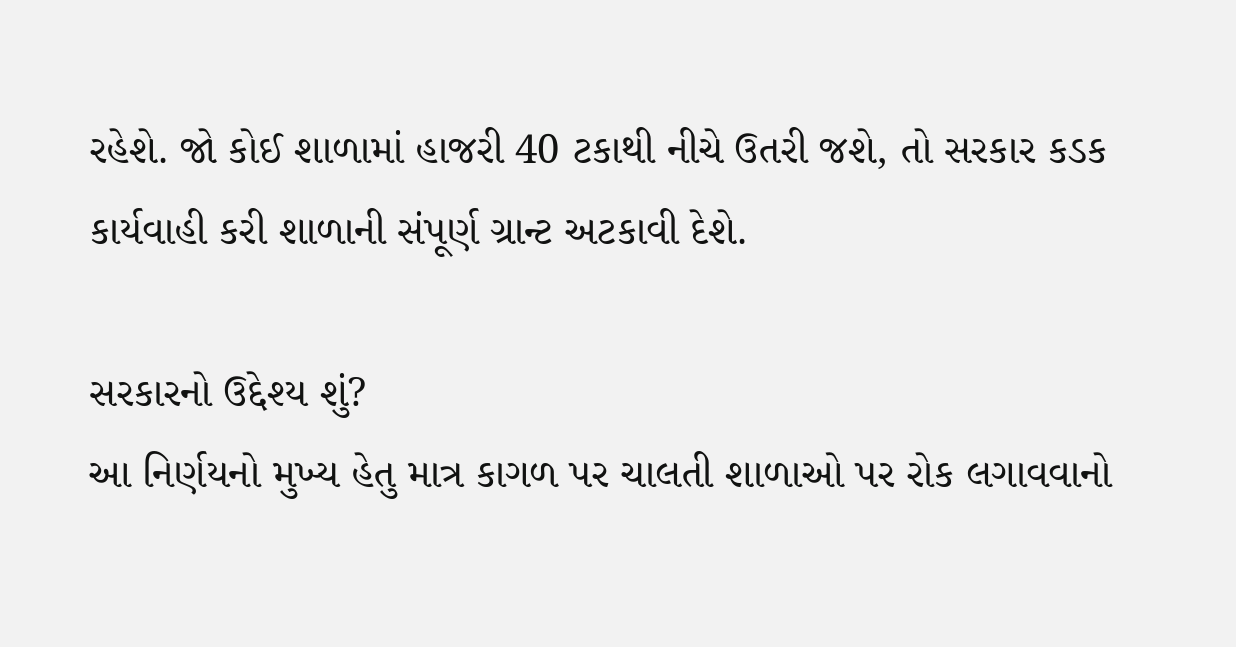રહેશે. જો કોઈ શાળામાં હાજરી 40 ટકાથી નીચે ઉતરી જશે, તો સરકાર કડક કાર્યવાહી કરી શાળાની સંપૂર્ણ ગ્રાન્ટ અટકાવી દેશે.

સરકારનો ઉદ્દેશ્ય શું?
આ નિર્ણયનો મુખ્ય હેતુ માત્ર કાગળ પર ચાલતી શાળાઓ પર રોક લગાવવાનો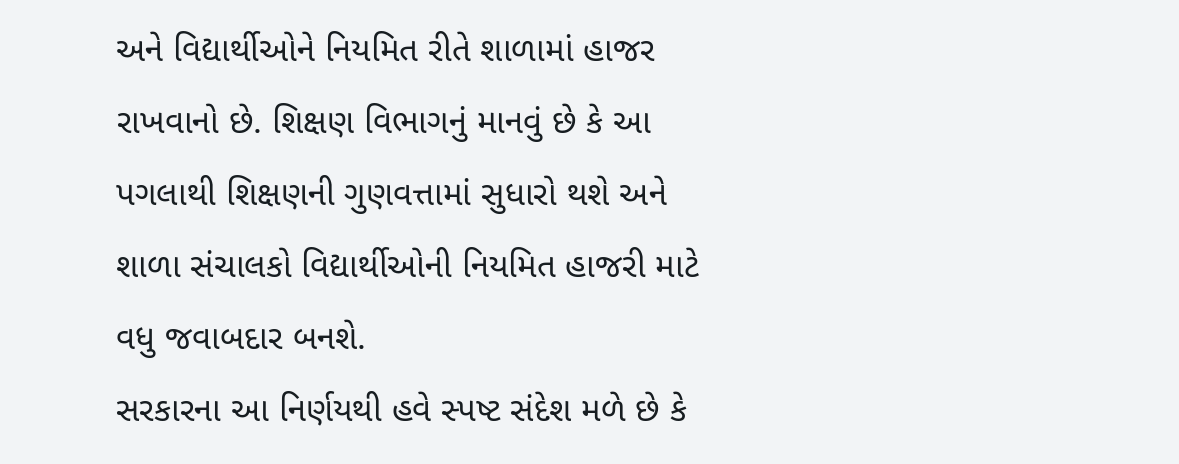અને વિદ્યાર્થીઓને નિયમિત રીતે શાળામાં હાજર રાખવાનો છે. શિક્ષણ વિભાગનું માનવું છે કે આ પગલાથી શિક્ષણની ગુણવત્તામાં સુધારો થશે અને શાળા સંચાલકો વિદ્યાર્થીઓની નિયમિત હાજરી માટે વધુ જવાબદાર બનશે.
સરકારના આ નિર્ણયથી હવે સ્પષ્ટ સંદેશ મળે છે કે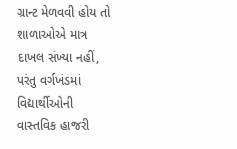ગ્રાન્ટ મેળવવી હોય તો શાળાઓએ માત્ર દાખલ સંખ્યા નહીં, પરંતુ વર્ગખંડમાં વિદ્યાર્થીઓની વાસ્તવિક હાજરી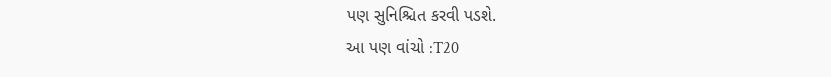પણ સુનિશ્ચિત કરવી પડશે.
આ પણ વાંચો :T20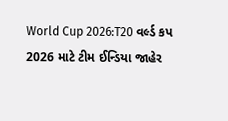World Cup 2026:T20 વર્લ્ડ કપ 2026 માટે ટીમ ઈન્ડિયા જાહેર